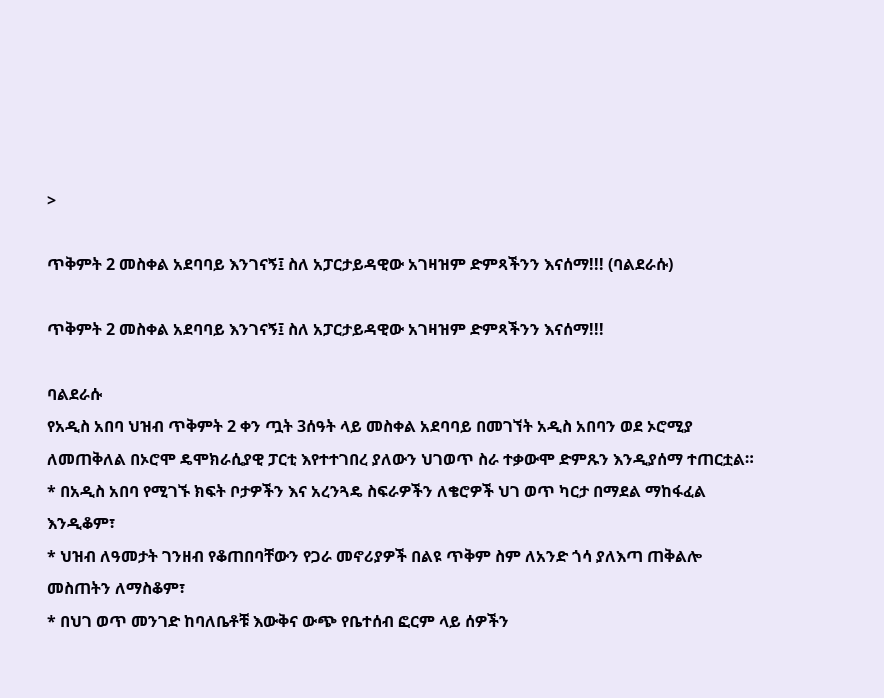>

ጥቅምት 2 መስቀል አደባባይ እንገናኝ፤ ስለ አፓርታይዳዊው አገዛዝም ድምጻችንን እናሰማ!!! (ባልደራሱ)

ጥቅምት 2 መስቀል አደባባይ እንገናኝ፤ ስለ አፓርታይዳዊው አገዛዝም ድምጻችንን እናሰማ!!!

ባልደራሱ
የአዲስ አበባ ህዝብ ጥቅምት 2 ቀን ጧት 3ሰዓት ላይ መስቀል አደባባይ በመገኘት አዲስ አበባን ወደ ኦሮሚያ ለመጠቅለል በኦሮሞ ዴሞክራሲያዊ ፓርቲ እየተተገበረ ያለውን ህገወጥ ስራ ተቃውሞ ድምጹን እንዲያሰማ ተጠርቷል።
* በአዲስ አበባ የሚገኙ ክፍት ቦታዎችን እና አረንጓዴ ስፍራዎችን ለቄሮዎች ህገ ወጥ ካርታ በማደል ማከፋፈል እንዲቆም፣
* ህዝብ ለዓመታት ገንዘብ የቆጠበባቸውን የጋራ መኖሪያዎች በልዩ ጥቅም ስም ለአንድ ጎሳ ያለእጣ ጠቅልሎ መስጠትን ለማስቆም፣
* በህገ ወጥ መንገድ ከባለቤቶቹ እውቅና ውጭ የቤተሰብ ፎርም ላይ ሰዎችን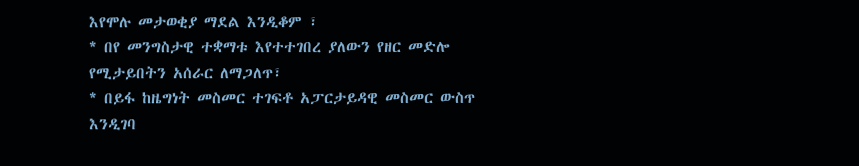እየሞሉ መታወቂያ ማደል እንዲቆም ፣
* በየ መንግስታዊ ተቋማቱ እየተተገበረ ያለውን የዘር መድሎ የሚታይበትን አሰራር ለማጋለጥ፣
* በይፋ ከዜግነት መስመር ተገፍቶ አፓርታይዳዊ መስመር ውስጥ እንዲገባ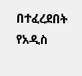በተፈረደበት የአዲስ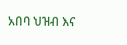አበባ ህዝብ እና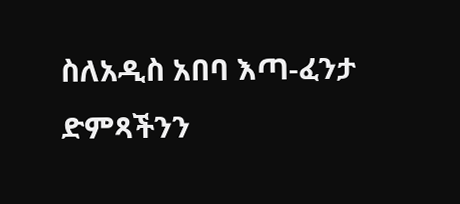ስለአዲስ አበባ እጣ-ፈንታ ድምጻችንን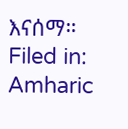እናሰማ።
Filed in: Amharic